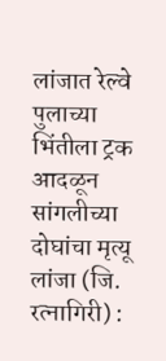लांजात रेल्वे पुलाच्या भिंतीला ट्रक आदळून सांगलीच्या दोघांचा मृत्यू
लांजा (जि. रत्नागिरी) :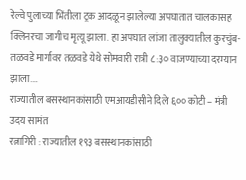रेल्वे पुलाच्या भिंतीला ट्रक आदळून झालेल्या अपघातात चालकासह क्लिनरचा जागीच मृत्यू झाला. हा अपघात लांजा तालुक्यातील कुरचुंब-तळवडे मार्गावर तळवडे येथे सोमवारी रात्री ८:३० वाजण्याच्या दरम्यान झाला.…
राज्यातील बसस्थानकांसाठी एमआयडीसीने दिले ६०० कोटी – मंत्री उदय सामंत
रत्नागिरी : राज्यातील १९३ बसस्थानकांसाठी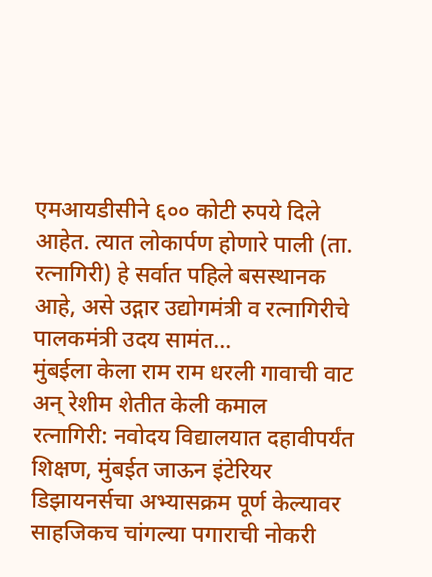एमआयडीसीने ६०० कोटी रुपये दिले आहेत. त्यात लोकार्पण होणारे पाली (ता. रत्नागिरी) हे सर्वात पहिले बसस्थानक आहे, असे उद्गार उद्योगमंत्री व रत्नागिरीचे पालकमंत्री उदय सामंत…
मुंबईला केला राम राम धरली गावाची वाट अन् रेशीम शेतीत केली कमाल
रत्नागिरी: नवोदय विद्यालयात दहावीपर्यंत शिक्षण, मुंबईत जाऊन इंटेरियर डिझायनर्सचा अभ्यासक्रम पूर्ण केल्यावर साहजिकच चांगल्या पगाराची नोकरी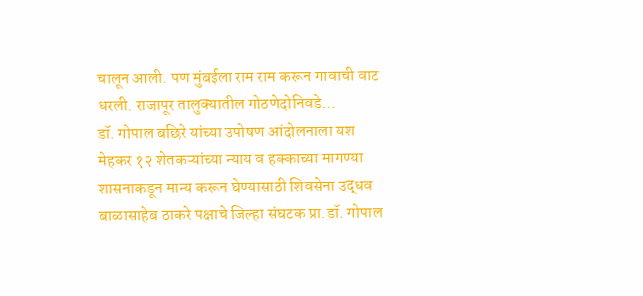चालून आली. पण मुंबईला राम राम करून गावाची वाट धरली. राजापूर तालुक्यातील गोठणेदोनिवडे…
डॉ. गोपाल बछिरे यांच्या उपोषण आंदोलनाला यश
मेहकर १२ शेतकऱ्यांच्या न्याय व हक्काच्या मागण्या शासनाकडून मान्य करून घेण्यासाठी शिवसेना उद्धव बाळासाहेब ठाकरे पक्षाचे जिल्हा संघटक प्रा.डॉ. गोपाल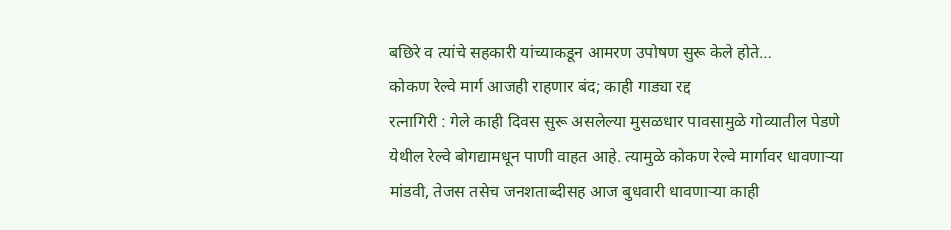बछिरे व त्यांचे सहकारी यांच्याकडून आमरण उपोषण सुरू केले होते…
कोकण रेल्वे मार्ग आजही राहणार बंद; काही गाड्या रद्द
रत्नागिरी : गेले काही दिवस सुरू असलेल्या मुसळधार पावसामुळे गोव्यातील पेडणे येथील रेल्वे बोगद्यामधून पाणी वाहत आहे. त्यामुळे कोकण रेल्वे मार्गावर धावणाऱ्या मांडवी, तेजस तसेच जनशताब्दीसह आज बुधवारी धावणाऱ्या काही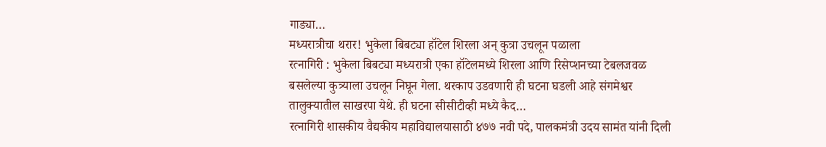गाड्या…
मध्यरात्रीचा थरार! भुकेला बिबट्या हॉटेल शिरला अन् कुत्रा उचलून पळाला
रत्नागिरी : भुकेला बिबट्या मध्यरात्री एका हॉटेलमध्ये शिरला आणि रिसेप्शनच्या टेबलजवळ बसलेल्या कुत्र्याला उचलून निघून गेला. थरकाप उडवणारी ही घटना घडली आहे संगमेश्वर तालुक्यातील साखरपा येथे. ही घटना सीसीटीव्ही मध्ये कैद…
रत्नागिरी शासकीय वैद्यकीय महाविद्यालयासाठी ४७७ नवी पदे, पालकमंत्री उदय सामंत यांनी दिली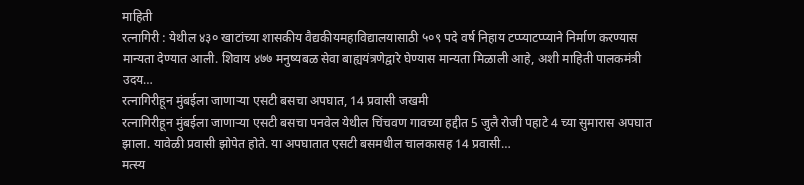माहिती
रत्नागिरी : येथील ४३० खाटांच्या शासकीय वैद्यकीयमहाविद्यालयासाठी ५०९ पदे वर्ष निहाय टप्प्याटप्प्याने निर्माण करण्यास मान्यता देण्यात आली. शिवाय ४७७ मनुष्यबळ सेवा बाह्ययंत्रणेद्वारे घेण्यास मान्यता मिळाली आहे, अशी माहिती पालकमंत्री उदय…
रत्नागिरीहून मुंबईला जाणाऱ्या एसटी बसचा अपघात, 14 प्रवासी जखमी
रत्नागिरीहून मुंबईला जाणाऱ्या एसटी बसचा पनवेल येथील चिंचवण गावच्या हद्दीत 5 जुलै रोजी पहाटे 4 च्या सुमारास अपघात झाला. यावेळी प्रवासी झोपेत होते. या अपघातात एसटी बसमधील चालकासह 14 प्रवासी…
मत्स्य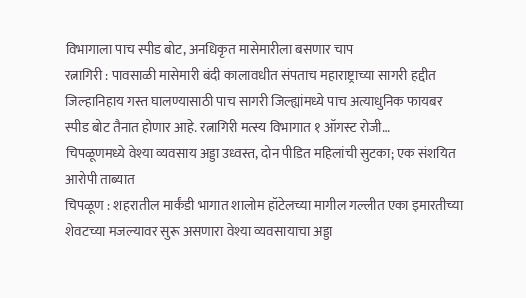विभागाला पाच स्पीड बोट, अनधिकृत मासेमारीला बसणार चाप
रत्नागिरी : पावसाळी मासेमारी बंदी कालावधीत संपताच महाराष्ट्राच्या सागरी हद्दीत जिल्हानिहाय गस्त घालण्यासाठी पाच सागरी जिल्ह्यांमध्ये पाच अत्याधुनिक फायबर स्पीड बोट तैनात होणार आहे. रत्नागिरी मत्स्य विभागात १ ऑगस्ट रोजी…
चिपळूणमध्ये वेश्या व्यवसाय अड्डा उध्वस्त, दोन पीडित महिलांची सुटका; एक संशयित आरोपी ताब्यात
चिपळूण : शहरातील मार्कंडी भागात शालोम हॉटेलच्या मागील गल्लीत एका इमारतीच्या शेवटच्या मजल्यावर सुरू असणारा वेश्या व्यवसायाचा अड्डा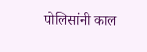पोलिसांनी काल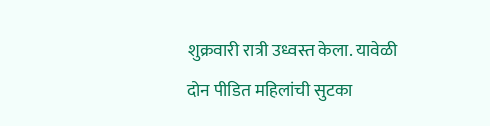शुक्रवारी रात्री उध्वस्त केला. यावेळी दोन पीडित महिलांची सुटका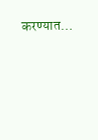करण्यात…